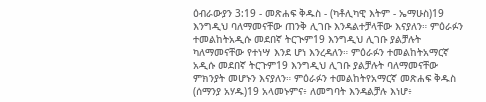ዕብራውያን 3:19 - መጽሐፍ ቅዱስ - (ካቶሊካዊ እትም - ኤማሁስ)19 እንግዲህ ባለማመናቸው ጠንቅ ሊገቡ እንዳልተቻላቸው እናያለን። ምዕራፉን ተመልከትአዲሱ መደበኛ ትርጒም19 እንግዲህ ሊገቡ ያልቻሉት ካለማመናቸው የተነሣ እንደ ሆነ እንረዳለን። ምዕራፉን ተመልከትአማርኛ አዲሱ መደበኛ ትርጉም19 እንግዲህ ሊገቡ ያልቻሉት ባለማመናቸው ምክንያት መሆኑን እናያለን። ምዕራፉን ተመልከትየአማርኛ መጽሐፍ ቅዱስ (ሰማንያ አሃዱ)19 አላመኑምና፥ ለመግባት እንዳልቻሉ እነሆ፥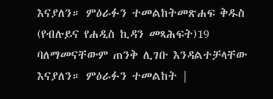እናያለን። ምዕራፉን ተመልከትመጽሐፍ ቅዱስ (የብሉይና የሐዲስ ኪዳን መጻሕፍት)19 ባለማመናቸውም ጠንቅ ሊገቡ እንዳልተቻላቸው እናያለን። ምዕራፉን ተመልከት |